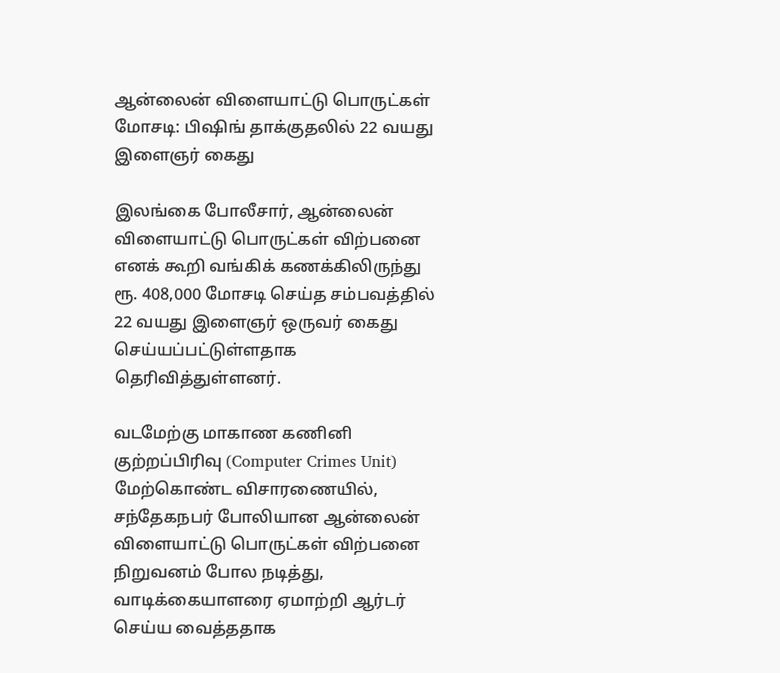ஆன்லைன் விளையாட்டு பொருட்கள் மோசடி: பிஷிங் தாக்குதலில் 22 வயது இளைஞர் கைது

இலங்கை போலீசார், ஆன்லைன் விளையாட்டு பொருட்கள் விற்பனை எனக் கூறி வங்கிக் கணக்கிலிருந்து ரூ. 408,000 மோசடி செய்த சம்பவத்தில் 22 வயது இளைஞர் ஒருவர் கைது செய்யப்பட்டுள்ளதாக தெரிவித்துள்ளனர்.

வடமேற்கு மாகாண கணினி குற்றப்பிரிவு (Computer Crimes Unit) மேற்கொண்ட விசாரணையில், சந்தேகநபர் போலியான ஆன்லைன் விளையாட்டு பொருட்கள் விற்பனை நிறுவனம் போல நடித்து, வாடிக்கையாளரை ஏமாற்றி ஆர்டர் செய்ய வைத்ததாக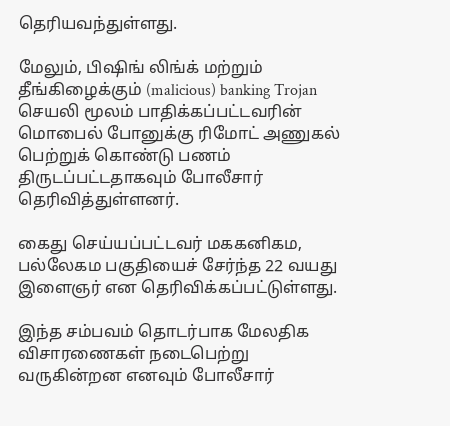தெரியவந்துள்ளது.

மேலும், பிஷிங் லிங்க் மற்றும் தீங்கிழைக்கும் (malicious) banking Trojan செயலி மூலம் பாதிக்கப்பட்டவரின் மொபைல் போனுக்கு ரிமோட் அணுகல் பெற்றுக் கொண்டு பணம் திருடப்பட்டதாகவும் போலீசார் தெரிவித்துள்ளனர்.

கைது செய்யப்பட்டவர் மககனிகம, பல்லேகம பகுதியைச் சேர்ந்த 22 வயது இளைஞர் என தெரிவிக்கப்பட்டுள்ளது.

இந்த சம்பவம் தொடர்பாக மேலதிக விசாரணைகள் நடைபெற்று வருகின்றன எனவும் போலீசார்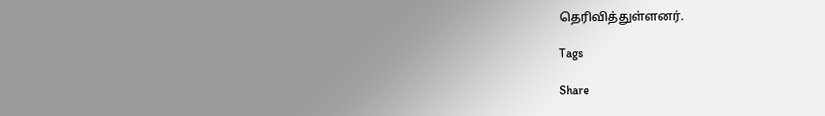தெரிவித்துள்ளனர்.

Tags

Share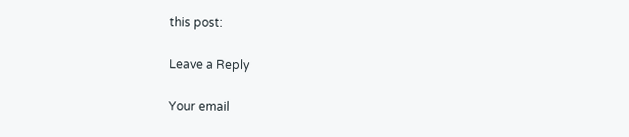this post:

Leave a Reply

Your email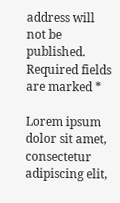address will not be published. Required fields are marked *

Lorem ipsum dolor sit amet, consectetur adipiscing elit,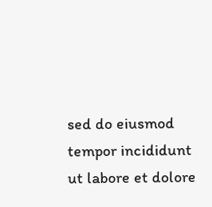sed do eiusmod tempor incididunt ut labore et dolore